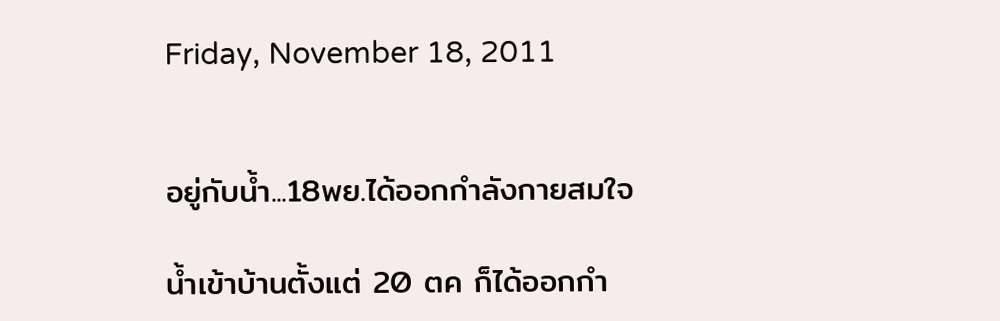Friday, November 18, 2011


อยู่กับน้ำ...18พย.ได้ออกกำลังกายสมใจ

น้ำเข้าบ้านตั้งแต่ 20 ตค ก็ได้ออกกำ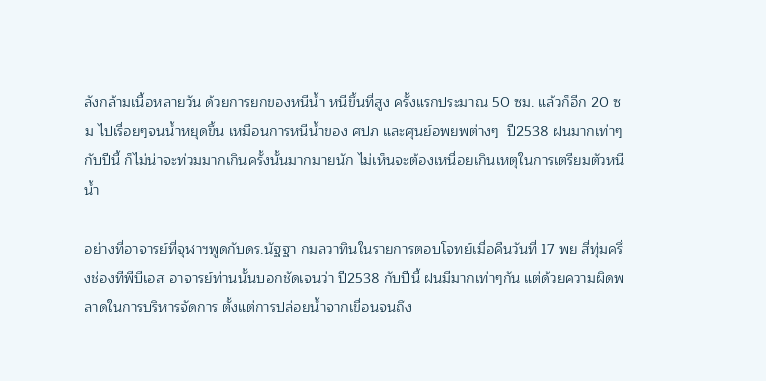ลังกล้ามเนื้อหลายวัน ด้วยการยกของหนีน้ำ หนีขึ้นที่สูง ครั้งแรกประมาณ 50 ซม. แล้วก็อีก 20 ซม ไปเรื่อยๆจนน้ำหยุดขึ้น เหมือนการหนีน้ำของ ศปภ และศุนย์อพยพต่างๆ  ปี2538 ฝนมากเท่าๆกับปีนี้ ก็ไม่น่าจะท่วมมากเกินครั้งนั้นมากมายนัก ไม่เห็นจะต้องเหนื่อยเกินเหตุในการเตรียมตัวหนีน้ำ

อย่างที่อาจารย์ที่จุฬาฯพูดกับดร.นัฐฐา กมลวาทินในรายการตอบโจทย์เมื่อคืนวันที่ 17 พย สี่ทุ่มครึ่งช่องทีพีบีเอส อาจารย์ท่านนั้นบอกชัดเจนว่า ปี2538 กับปีนี้ ฝนมีมากเท่าๆกัน แต่ด้วยความผิดพลาดในการบริหารจัดการ ตั้งแต่การปล่อยน้ำจากเขื่อนจนถึง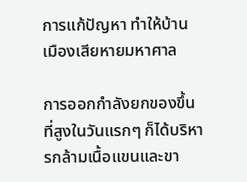การแก้ปัญหา ทำให้บ้านเมืองเสียหายมหาศาล

การออกกำลังยกของขึ้นที่สูงในวันแรกๆ ก็ได้บริหารกล้ามเนื้อแขนและขา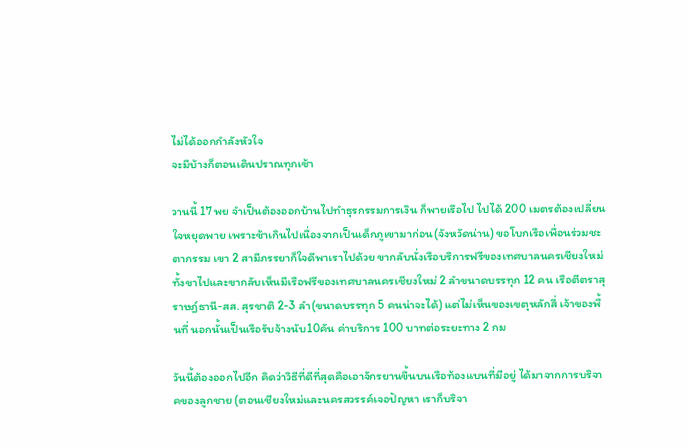ไม่ได้ออกกำลังหัวใจ
จะมีบ้างก็ตอนเดินปราณทุกเช้า

วานนี้ 17 พย จำเป็นต้องออกบ้านไปทำธุรกรรมการเงิน ก็พายเรือไป ไปได้ 200 เมตรต้องเปลี่ยนใจหยุดพาย เพราะช้าเกินไปเนื่องจากเป็นเด็กภูเขามาก่อน(จังหวัดน่าน) ขอโบกเรือเพื่อนร่วมชะตากรรม เขา 2 สามีภรรยาก็ใจดีพาเราไปด้วย ขากลับนั่งเรือบริการฟรีของเทศบาลนครเชียงใหม่ ทั้งขาไปและขากลับเห็นมีเรือฟรีของเทศบาลนครเชียงใหม่ 2 ลำขนาดบรรทุก 12 คน เรือตีตราสุราษฎ์ธานี-สส. สุรชาติ 2-3 ลำ(ขนาดบรรทุก 5 คนน่าจะได้) แต่ไม่เห็นของเขตุหลักสี่ เจ้าของพื้นที่ นอกนั้นเป็นเรือรับจ้างนับ10คัน ค่าบริการ 100 บาทต่อระยะทาง 2 กม

วันนี้ต้องออกไปอีก คิดว่าวิธีที่ดีที่สุดคือเอาจักรยานขึ้นบนเรือท้องแบนที่มีอยู่ ได้มาจากการบริจาคของลูกชาย (ตอนเชียงใหม่และนครสวรรค์เจอปัญหา เราก็บริจา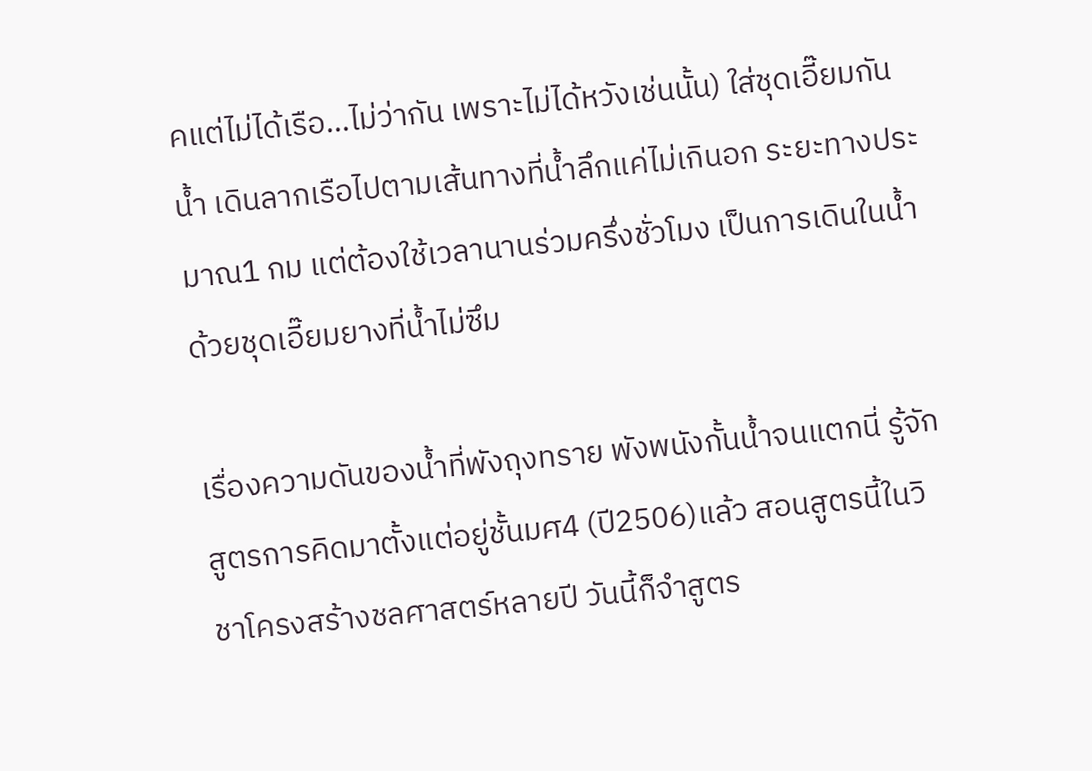คแต่ไม่ได้เรือ...ไม่ว่ากัน เพราะไม่ได้หวังเช่นนั้น) ใส่ชุดเอี๊ยมกันน้ำ เดินลากเรือไปตามเส้นทางที่น้ำลึกแค่ไม่เกินอก ระยะทางประมาณ1 กม แต่ต้องใช้เวลานานร่วมครึ่งชั่วโมง เป็นการเดินในน้ำด้วยชุดเอี๊ยมยางที่น้ำไม่ซึม

เรื่องความดันของน้ำที่พังถุงทราย พังพนังกั้นน้ำจนแตกนี่ รู้จักสูตรการคิดมาตั้งแต่อยู่ชั้นมศ4 (ปี2506)แล้ว สอนสูตรนี้ในวิชาโครงสร้างชลศาสตร์หลายปี วันนี้ก็จำสูตร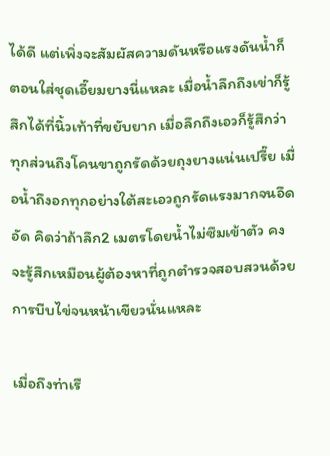ได้ดี แต่เพิ่งจะสัมผัสความดันหรือแรงดันน้ำก็ตอนใส่ชุดเอี๊ยมยางนี่แหละ เมื่อน้ำลึกถึงเข่าก็รู้สึกได้ที่นิ้วเท้าที่ขยับยาก เมื่อลึกถึงเอวก็รู้สึกว่าทุกส่วนถึงโคนขาถูกรัดด้วยถุงยางแน่นเปรี๊ย เมื่อน้ำถึงอกทุกอย่างใต้สะเอวถูกรัดแรงมากจนอึดอัด คิดว่าถ้าลึก2 เมตรโดยน้ำไม่ซึมเข้าตัว คงจะรู้สึกเหมือนผู้ต้องหาที่ถูกตำรวจสอบสวนด้วยการบีบไข่จนหน้าเขียวนั่นแหละ

เมื่อถึงท่าเรื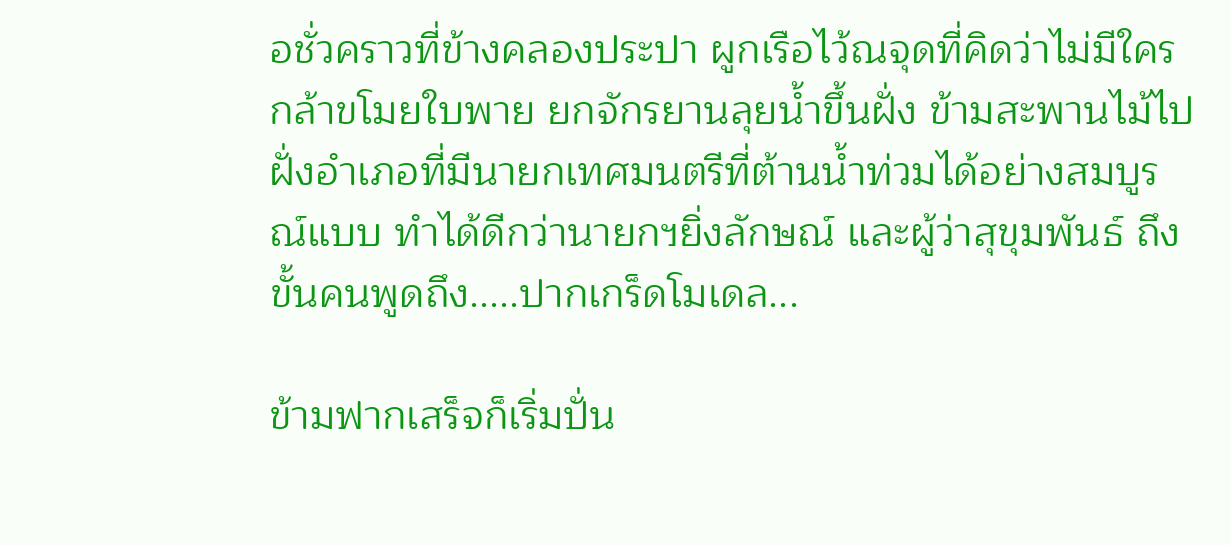อชั่วคราวที่ข้างคลองประปา ผูกเรือไว้ณจุดที่คิดว่าไม่มีใครกล้าขโมยใบพาย ยกจักรยานลุยน้ำขึ้นฝั่ง ข้ามสะพานไม้ไปฝั่งอำเภอที่มีนายกเทศมนตรีที่ต้านน้ำท่วมได้อย่างสมบูรณ์แบบ ทำได้ดีกว่านายกฯยิ่งลักษณ์ และผู้ว่าสุขุมพันธ์ ถึงขั้นคนพูดถึง.....ปากเกร็ดโมเดล...

ข้ามฟากเสร็จก็เริ่มปั่น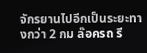จักรยานไปอีกเป็นระยะทางกว่า 2 กม ล๊อครถ รี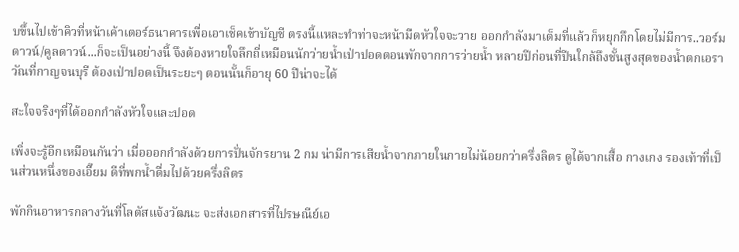บขึ้นไปเข้าคิวที่หน้าเค้าเตอร์ธนาคารเพื่อเอาเช็คเข้าบัญชี ตรงนี้แหละทำท่าจะหน้ามืดหัวใจจะวาย ออกกำลังมาเต็มที่แล้วก็หยุกกึกโดยไม่มีการ..วอร์มดาวน์/คูลดาวน์...ก็จะเป็นอย่างนี้ จึงต้องหายใจลึกถี่เหมือนนักว่ายน้ำเป่าปอดตอนพักจากการว่ายน้ำ หลายปีก่อนที่ปีนใกล้ถึงชั้นสูงสุดของน้ำตกเอราวัณที่กาญจนบุรี ต้องเป่าปอดเป็นระยะๆ ตอนนั้นก็อายุ 60 ปีน่าจะได้

สะใจจริงๆที่ได้ออกกำลังหัวใจและปอด

เพิ่งจะรู้อีกเหมือนกันว่า เมื่อออกกำลังด้วยการปั่นจักรยาน 2 กม น่ามีการเสียน้ำจากภายในกายไม่น้อยกว่าครึ่งลิตร ดูได้จากเสื้อ กางเกง รองเท้าที่เป็นส่วนหนึ่งของเอี๊ยม ดีที่พกน้ำดื่มไปด้วยครึ่งลิตร

พักกินอาหารกลางวันที่โลตัสแจ้งวัฒนะ จะส่งเอกสารที่ไปรษณีย์เอ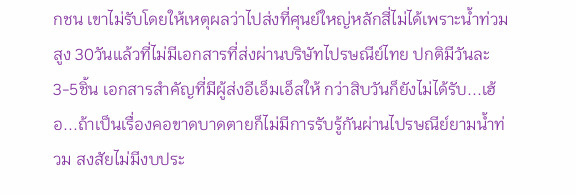กชน เขาไม่รับโดยให้เหตุผลว่าไปส่งที่ศุนย์ใหญ่หลักสี่ไม่ได้เพราะน้ำท่วมสูง 30วันแล้วที่ไม่มีเอกสารที่ส่งผ่านบริษัทไปรษณีย์ไทย ปกติมีวันละ3-5ชิ้น เอกสารสำคัญที่มีผู้ส่งอีเอ็มเอ็สให้ กว่าสิบวันก็ยังไม่ได้รับ...เฮ้อ...ถ้าเป็นเรื่องคอขาดบาดตายก็ไม่มีการรับรู้กันผ่านไปรษณีย์ยามน้ำท่วม สงสัยไม่มีงบประ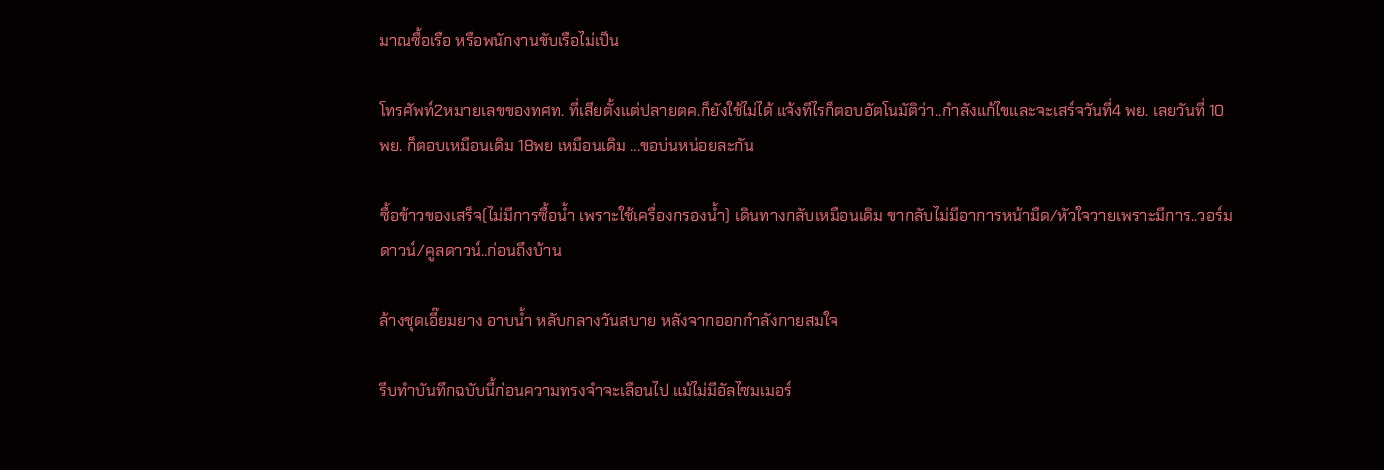มาณซื้อเรือ หรือพนักงานขับเรือไม่เป็น

โทรศัพท์2หมายเลขของทศท. ที่เสียตั้งแต่ปลายตค.ก็ยังใช้ไม่ได้ แจ้งทีไรก็ตอบอัตโนมัติว่า..กำลังแก้ไขและจะเสร์จวันที่4 พย. เลยวันที่ 10 พย. ก็ตอบเหมือนเดิม 18พย เหมือนเดิม ...ขอบ่นหน่อยละกัน

ซื้อข้าวของเสร็จ(ไม่มีการซื้อน้ำ เพราะใช้เครื่องกรองน้ำ) เดินทางกลับเหมือนเดิม ขากลับไม่มีอาการหน้ามืด/หัวใจวายเพราะมีการ..วอร์มดาวน์/คูลดาวน์..ก่อนถึงบ้าน

ล้างชุดเอี๊ยมยาง อาบน้ำ หลับกลางวันสบาย หลังจากออกกำลังกายสมใจ

รีบทำบันทึกฉบับนี้ก่อนความทรงจำจะเลือนไป แม้ไม่มีอัลไซมเมอร์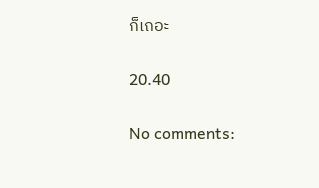ก็เถอะ

20.40

No comments: